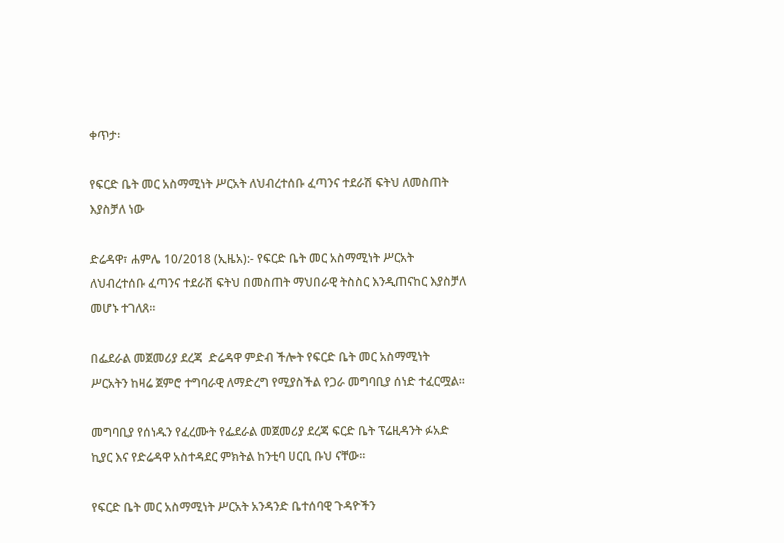ቀጥታ፡

የፍርድ ቤት መር አስማሚነት ሥርአት ለህብረተሰቡ ፈጣንና ተደራሽ ፍትህ ለመስጠት እያስቻለ ነው

ድሬዳዋ፣ ሐምሌ 10/2018 (ኢዜአ):- የፍርድ ቤት መር አስማሚነት ሥርአት ለህብረተሰቡ ፈጣንና ተደራሽ ፍትህ በመስጠት ማህበራዊ ትስስር እንዲጠናከር እያስቻለ መሆኑ ተገለጸ።

በፌደራል መጀመሪያ ደረጃ  ድሬዳዋ ምድብ ችሎት የፍርድ ቤት መር አስማሚነት ሥርአትን ከዛሬ ጀምሮ ተግባራዊ ለማድረግ የሚያስችል የጋራ መግባቢያ ሰነድ ተፈርሟል።

መግባቢያ የሰነዱን የፈረሙት የፌደራል መጀመሪያ ደረጃ ፍርድ ቤት ፕሬዚዳንት ፉአድ ኪያር እና የድሬዳዋ አስተዳደር ምክትል ከንቲባ ሀርቢ ቡህ ናቸው።

የፍርድ ቤት መር አስማሚነት ሥርአት አንዳንድ ቤተሰባዊ ጉዳዮችን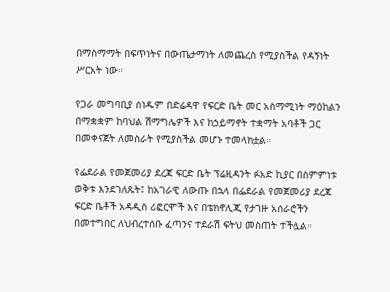በማስማማት በፍጥነትና በውጤታማነት ለመጨረስ የሚያስችል የዳኝነት ሥርአት ነው።

የጋራ መግባቢያ ሰነዱም በድሬዳዋ የፍርድ ቤት መር አስማሚነት ማዕከልን በማቋቋም ከባህል ሽማግሌዎች እና ከኃይማኖት ተቋማት አባቶች ጋር በመቀናጀት ለመስራት የሚያስችል መሆኑ ተመላክቷል።

የፌደራል የመጀመሪያ ደረጃ ፍርድ ቤት ፕሬዚዳንት ፉአድ ኪያር በስምምነቱ ወቅቱ እንደገለጹት፤ ከአገራዊ ለውጡ በኋላ በፌደራል የመጀመሪያ ደረጃ ፍርድ ቤቶች አዳዲስ ሪፎርሞች እና በቴክኖሊጂ የታገዙ አሰራሮችን በመተግበር ለህብረተሰቡ ፈጣንና ተደራሽ ፍትህ መስጠት ተችሏል።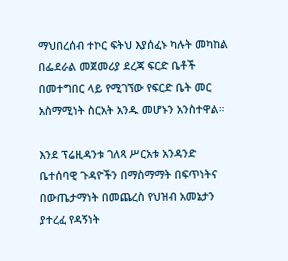ማህበረሰብ ተኮር ፍትህ እያሰፈኑ ካሉት መካከል በፌደራል መጀመሪያ ደረጃ ፍርድ ቤቶች በመተግበር ላይ የሚገኘው የፍርድ ቤት መር አስማሚነት ስርአት አንዱ መሆኑን አንስተዋል።

እንደ ፕሬዚዳንቱ ገለጻ ሥርአቱ አንዳንድ ቤተሰባዊ ጉዳዮችን በማስማማት በፍጥነትና በውጤታማነት በመጨረስ የህዝብ አመኔታን ያተረፈ የዳኝነት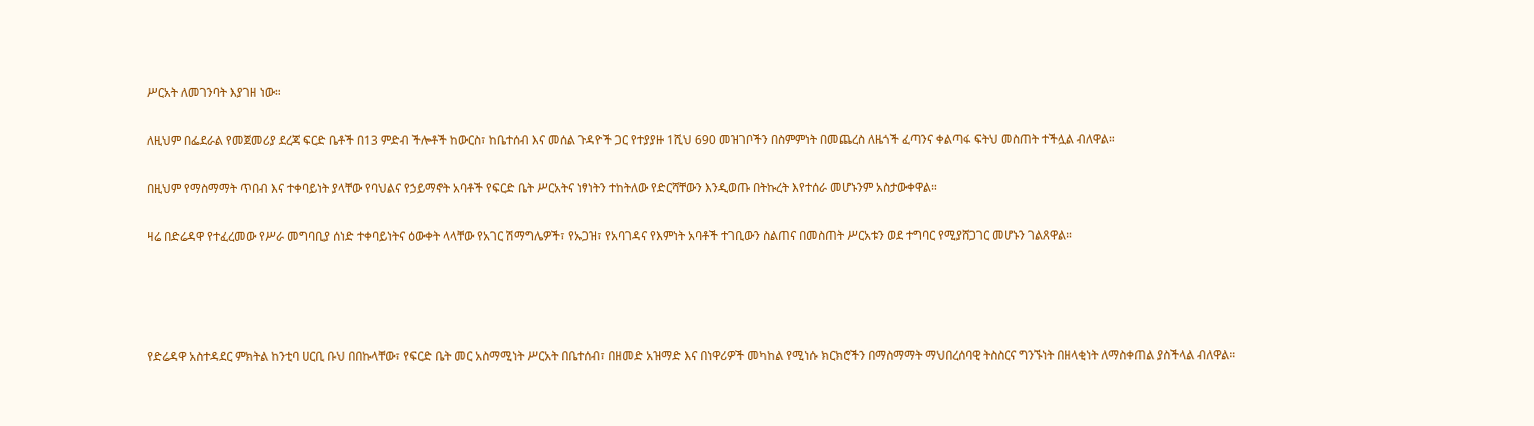ሥርአት ለመገንባት እያገዘ ነው።

ለዚህም በፌደራል የመጀመሪያ ደረጃ ፍርድ ቤቶች በ13 ምድብ ችሎቶች ከውርስ፣ ከቤተሰብ እና መሰል ጉዳዮች ጋር የተያያዙ 1ሺህ 690 መዝገቦችን በስምምነት በመጨረስ ለዜጎች ፈጣንና ቀልጣፋ ፍትህ መስጠት ተችሏል ብለዋል።

በዚህም የማስማማት ጥበብ እና ተቀባይነት ያላቸው የባህልና የኃይማኖት አባቶች የፍርድ ቤት ሥርአትና ነፃነትን ተከትለው የድርሻቸውን እንዲወጡ በትኩረት እየተሰራ መሆኑንም አስታውቀዋል።

ዛሬ በድሬዳዋ የተፈረመው የሥራ መግባቢያ ሰነድ ተቀባይነትና ዕውቀት ላላቸው የአገር ሽማግሌዎች፣ የኡጋዝ፣ የአባገዳና የእምነት አባቶች ተገቢውን ስልጠና በመስጠት ሥርአቱን ወደ ተግባር የሚያሸጋገር መሆኑን ገልጸዋል።




የድሬዳዋ አስተዳደር ምክትል ከንቲባ ሀርቢ ቡህ በበኩላቸው፣ የፍርድ ቤት መር አስማሚነት ሥርአት በቤተሰብ፣ በዘመድ አዝማድ እና በነዋሪዎች መካከል የሚነሱ ክርክሮችን በማስማማት ማህበረሰባዊ ትስስርና ግንኙነት በዘላቂነት ለማስቀጠል ያስችላል ብለዋል።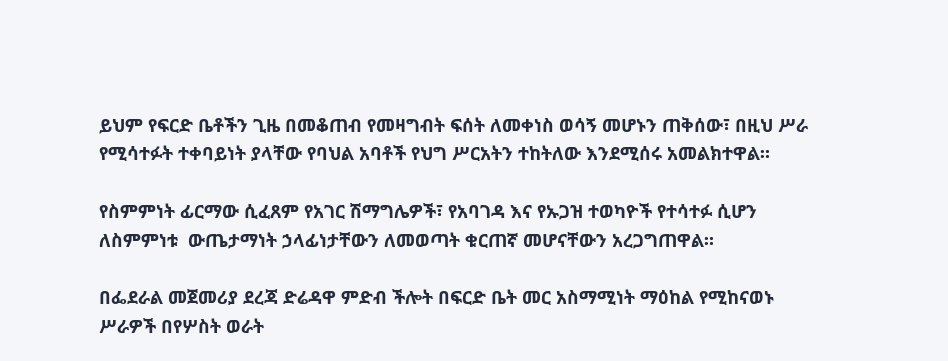ይህም የፍርድ ቤቶችን ጊዜ በመቆጠብ የመዛግብት ፍሰት ለመቀነስ ወሳኝ መሆኑን ጠቅሰው፣ በዚህ ሥራ የሚሳተፉት ተቀባይነት ያላቸው የባህል አባቶች የህግ ሥርአትን ተከትለው እንደሚሰሩ አመልክተዋል።

የስምምነት ፊርማው ሲፈጸም የአገር ሽማግሌዎች፣ የአባገዳ እና የኡጋዝ ተወካዮች የተሳተፉ ሲሆን ለስምምነቱ  ውጤታማነት ኃላፊነታቸውን ለመወጣት ቁርጠኛ መሆናቸውን አረጋግጠዋል።

በፌደራል መጀመሪያ ደረጃ ድሬዳዋ ምድብ ችሎት በፍርድ ቤት መር አስማሚነት ማዕከል የሚከናወኑ ሥራዎች በየሦስት ወራት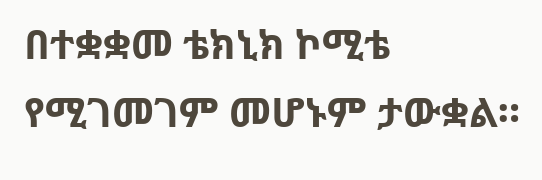በተቋቋመ ቴክኒክ ኮሚቴ የሚገመገም መሆኑም ታውቋል።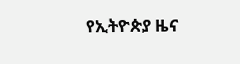የኢትዮጵያ ዜና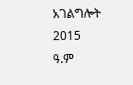አገልግሎት
2015
ዓ.ም